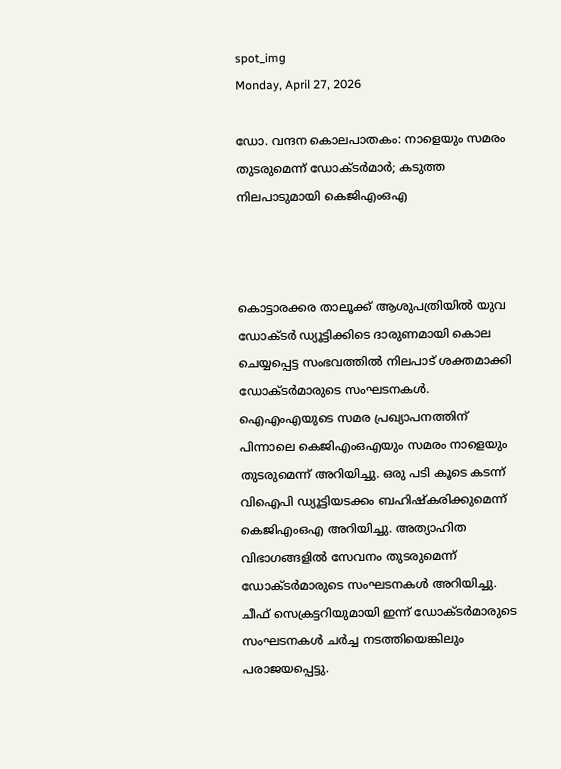spot_img
Monday, April 27, 2026

ഡോ. വന്ദന കൊലപാതകം: നാളെയും സമരം തുടരുമെന്ന് ഡോക്ടർമാർ; കടുത്ത നിലപാടുമായി കെജിഎംഒഎ



കൊട്ടാരക്കര താലൂക്ക് ആശുപത്രിയിൽ യുവ ഡോക്ടർ ഡ്യൂട്ടിക്കിടെ ദാരുണമായി കൊല ചെയ്യപ്പെട്ട സംഭവത്തിൽ നിലപാട് ശക്തമാക്കി ഡോക്ടർമാരുടെ സംഘടനകൾ. ഐഎംഎയുടെ സമര പ്രഖ്യാപനത്തിന് പിന്നാലെ കെജിഎംഒഎയും സമരം നാളെയും തുടരുമെന്ന് അറിയിച്ചു. ഒരു പടി കൂടെ കടന്ന് വിഐപി ഡ്യൂട്ടിയടക്കം ബഹിഷ്കരിക്കുമെന്ന് കെജിഎംഒഎ അറിയിച്ചു. അത്യാഹിത വിഭാഗങ്ങളിൽ സേവനം തുടരുമെന്ന് ഡോക്ടർമാരുടെ സംഘടനകൾ അറിയിച്ചു. ചീഫ് സെക്രട്ടറിയുമായി ഇന്ന് ഡോക്ടർമാരുടെ സംഘടനകൾ ചർച്ച നടത്തിയെങ്കിലും പരാജയപ്പെട്ടു.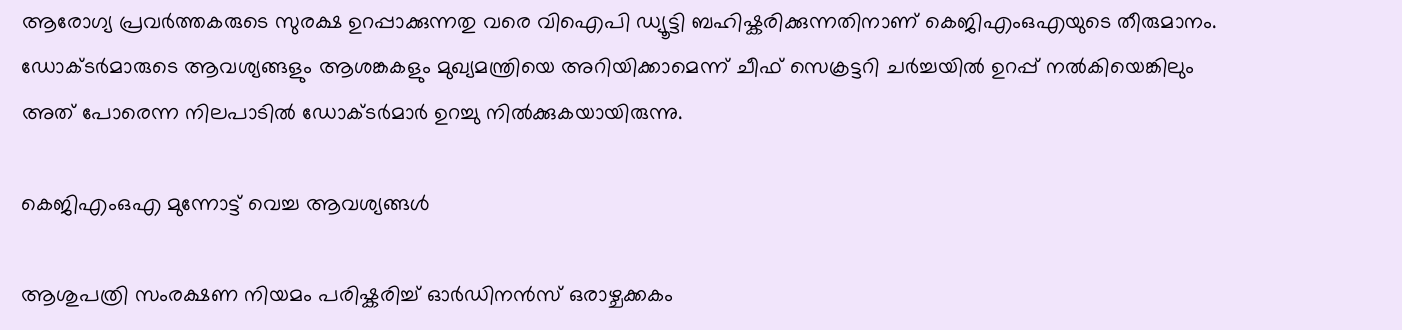ആരോഗ്യ പ്രവർത്തകരുടെ സുരക്ഷ ഉറപ്പാക്കുന്നതു വരെ വിഐപി ഡ്യൂട്ടി ബഹിഷ്കരിക്കുന്നതിനാണ് കെജിഎംഒഎയുടെ തീരുമാനം. ഡോക്ടർമാരുടെ ആവശ്യങ്ങളും ആശങ്കകളും മുഖ്യമന്ത്രിയെ അറിയിക്കാമെന്ന് ചീഫ് സെക്രട്ടറി ചർച്ചയിൽ ഉറപ്പ് നൽകിയെങ്കിലും അത് പോരെന്ന നിലപാടിൽ ഡോക്ടർമാർ ഉറച്ചു നിൽക്കുകയായിരുന്നു.

കെജിഎംഒഎ മുന്നോട്ട് വെച്ച ആവശ്യങ്ങൾ

ആശുപത്രി സംരക്ഷണ നിയമം പരിഷ്കരിച്ച് ഓർഡിനൻസ് ഒരാഴ്ചക്കകം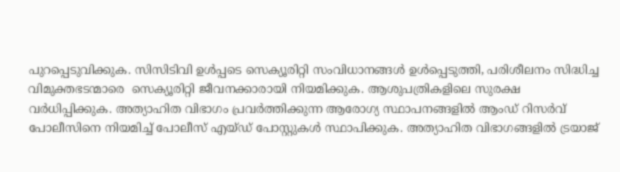പുറപ്പെടുവിക്കുക. സിസിടിവി ഉൾപ്പടെ സെക്യൂരിറ്റി സംവിധാനങ്ങൾ ഉൾപ്പെടുത്തി, പരിശീലനം സിദ്ധിച്ച വിമുക്തഭടന്മാരെ  സെക്യൂരിറ്റി ജീവനക്കാരായി നിയമിക്കുക. ആശുപത്രികളിലെ സുരക്ഷ വർധിപ്പിക്കുക. അത്യാഹിത വിഭാഗം പ്രവർത്തിക്കുന്ന ആരോഗ്യ സ്ഥാപനങ്ങളിൽ ആംഡ് റിസർവ് പോലീസിനെ നിയമിച്ച് പോലീസ് എയ്ഡ് പോസ്റ്റുകൾ സ്ഥാപിക്കുക. അത്യാഹിത വിഭാഗങ്ങളിൽ ട്രയാജ്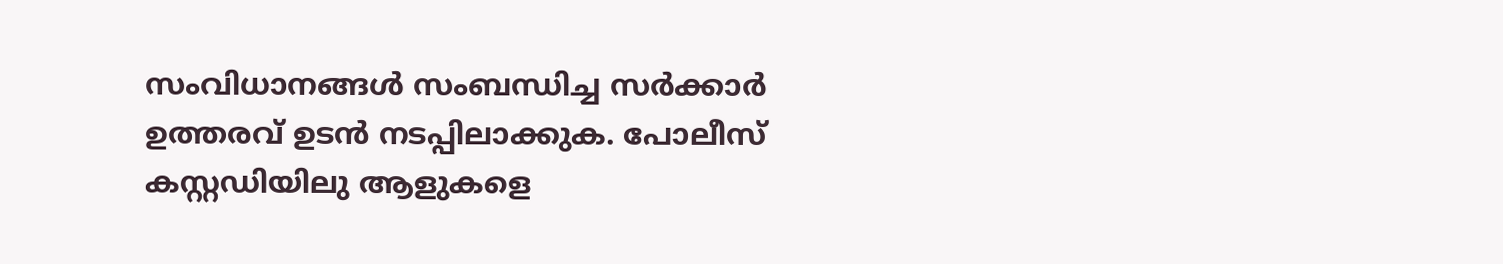സംവിധാനങ്ങൾ സംബന്ധിച്ച സർക്കാർ ഉത്തരവ് ഉടൻ നടപ്പിലാക്കുക. പോലീസ് കസ്റ്റഡിയിലു ആളുകളെ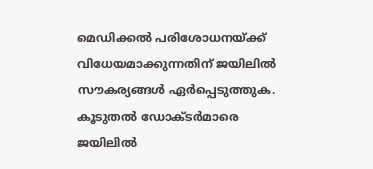മെഡിക്കൽ പരിശോധനയ്ക്ക് വിധേയമാക്കുന്നതിന് ജയിലിൽ സൗകര്യങ്ങൾ ഏർപ്പെടുത്തുക. കൂടുതൽ ഡോക്ടർമാരെ ജയിലിൽ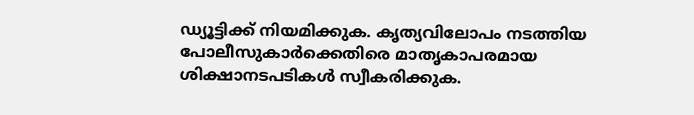ഡ്യൂട്ടിക്ക് നിയമിക്കുക. കൃത്യവിലോപം നടത്തിയ പോലീസുകാർക്കെതിരെ മാതൃകാപരമായ ശിക്ഷാനടപടികൾ സ്വീകരിക്കുക.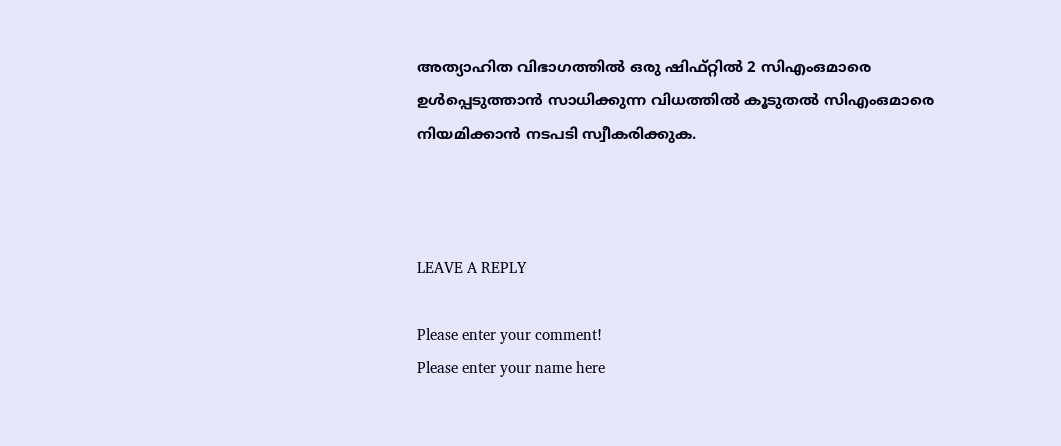അത്യാഹിത വിഭാഗത്തിൽ ഒരു ഷിഫ്റ്റിൽ 2 സിഎംഒമാരെ ഉൾപ്പെടുത്താൻ സാധിക്കുന്ന വിധത്തിൽ കൂടുതൽ സിഎംഒമാരെ നിയമിക്കാൻ നടപടി സ്വീകരിക്കുക.



LEAVE A REPLY

Please enter your comment!
Please enter your name here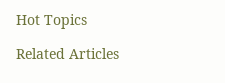Hot Topics

Related Articles